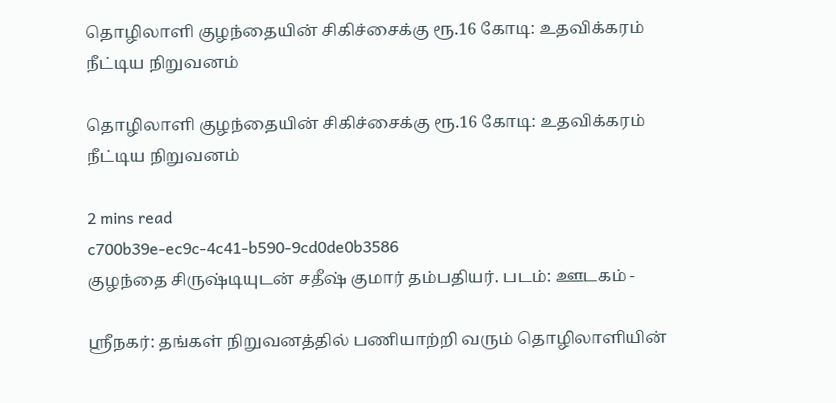தொழிலாளி குழந்தையின் சிகிச்சைக்கு ரூ.16 கோடி: உதவிக்கரம் நீட்டிய நிறுவனம்

தொழிலாளி குழந்தையின் சிகிச்சைக்கு ரூ.16 கோடி: உதவிக்கரம் நீட்டிய நிறுவனம்

2 mins read
c700b39e-ec9c-4c41-b590-9cd0de0b3586
குழந்தை சிருஷ்டியுடன் சதீஷ் குமார் தம்பதியர். படம்: ஊடகம் -

ஸ்ரீநகர்: தங்கள் நிறுவனத்தில் பணியாற்றி வரும் தொழிலாளியின்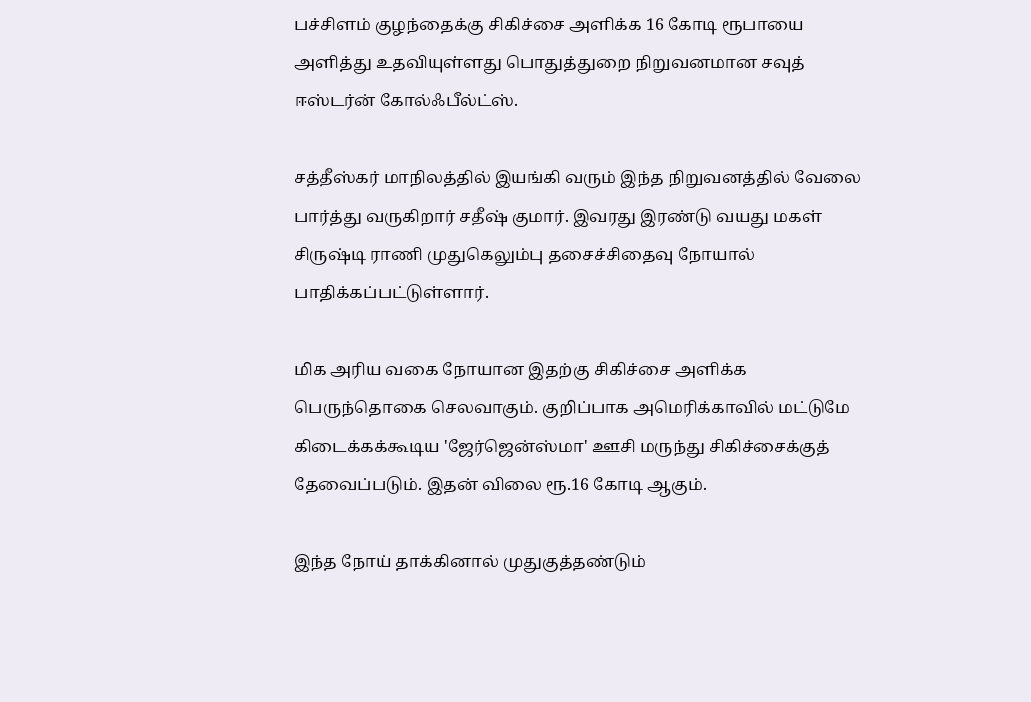பச்சிளம் குழந்தைக்கு சிகிச்சை அளிக்க 16 கோடி ரூபாயை அளித்து உதவியுள்ளது பொதுத்துறை நிறுவனமான சவுத் ஈஸ்டர்ன் கோல்ஃபீல்ட்ஸ்.

சத்தீஸ்கர் மாநிலத்தில் இயங்கி வரும் இந்த நிறுவனத்தில் வேலை பார்த்து வருகிறார் சதீஷ் குமார். இவரது இரண்டு வயது மகள் சிருஷ்டி ராணி முதுகெலும்பு தசைச்சிதைவு நோயால் பாதிக்கப்பட்டுள்ளார்.

மிக அரிய வகை நோயான இதற்கு சிகிச்சை அளிக்க பெருந்தொகை செலவாகும். குறிப்பாக அமெரிக்காவில் மட்டுமே கிடைக்கக்கூடிய 'ஜேர்ஜென்ஸ்மா' ஊசி மருந்து சிகிச்சைக்குத் தேவைப்படும். இதன் விலை ரூ.16 கோடி ஆகும்.

இந்த நோய் தாக்கினால் முதுகுத்தண்டும்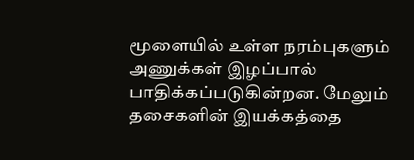மூளையில் உள்ள நரம்புகளும் அணுக்கள் இழப்பால் பாதிக்கப்படுகின்றன. மேலும் தசைகளின் இயக்கத்தை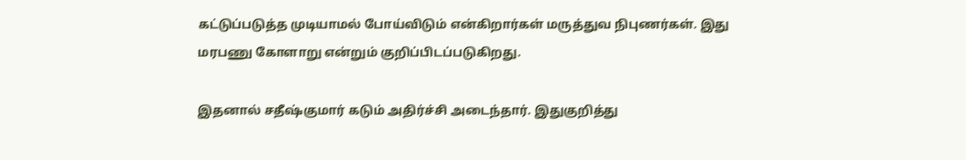கட்டுப்படுத்த முடியாமல் போய்விடும் என்கிறார்கள் மருத்துவ நிபுணர்கள். இது மரபணு கோளாறு என்றும் குறிப்பிடப்படுகிறது.

இதனால் சதீஷ்குமார் கடும் அதிர்ச்சி அடைந்தார். இதுகுறித்து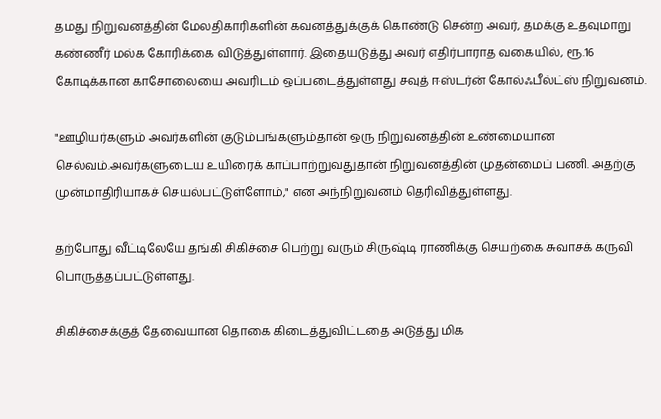தமது நிறுவனத்தின் மேலதிகாரிகளின் கவனத்துக்குக் கொண்டு சென்ற அவர், தமக்கு உதவுமாறு கண்ணீர் மல்க கோரிக்கை விடுத்துள்ளார். இதையடுத்து அவர் எதிர்பாராத வகையில், ரூ.16 கோடிக்கான காசோலையை அவரிடம் ஒப்படைத்துள்ளது சவுத் ஈஸ்டர்ன் கோல்ஃபீல்ட்ஸ் நிறுவனம்.

"ஊழியர்களும் அவர்களின் குடும்பங்களும்தான் ஒரு நிறுவனத்தின் உண்மையான செல்வம்.அவர்களுடைய உயிரைக் காப்பாற்றுவதுதான் நிறுவனத்தின் முதன்மைப் பணி. அதற்கு முன்மாதிரியாகச் செயல்பட்டுள்ளோம்," என அந்நிறுவனம் தெரிவித்துள்ளது.

தற்போது வீட்டிலேயே தங்கி சிகிச்சை பெற்று வரும் சிருஷ்டி ராணிக்கு செயற்கை சுவாசக் கருவி பொருத்தப்பட்டுள்ளது.

சிகிச்சைக்குத் தேவையான தொகை கிடைத்துவிட்டதை அடுத்து மிக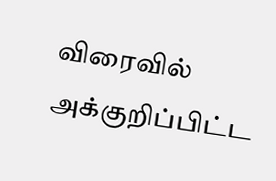விரைவில் அக்குறிப்பிட்ட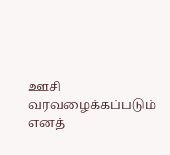ஊசி வரவழைக்கப்படும் எனத்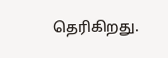தெரிகிறது.